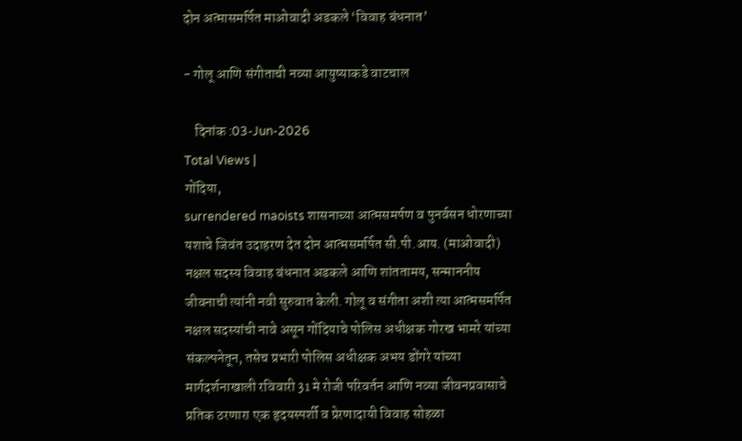दोन अत्मासमर्पित माओवादी अडकले ‘विवाह बंधनात’

- गोलू आणि संगीताची नव्या आयुष्याकडे वाटचाल

    दिनांक :03-Jun-2026
Total Views |
गोंदिया,
surrendered maoists शासनाच्या आत्मसमर्पण व पुनर्वसन धोरणाच्या यशाचे जिवंत उदाहरण देत दोन आत्मसमर्पित सी.पी.आय. (माओवादी) नक्षल सदस्य विवाह बंधनात अडकले आणि शांततामय, सन्माननीय जीवनाची त्यांनी नवी सुरुवात केली. गोलू व संगीता अशी त्या आत्मसमर्पित नक्षल सदस्यांची नावे असून गोंदियाचे पोलिस अधीक्षक गोरख भामरे यांच्या संकल्पनेतून, तसेच प्रभारी पोलिस अधीक्षक अभय डोंगरे यांच्या मार्गदर्शनाखाली रविवारी 31 मे रोजी परिवर्तन आणि नव्या जीवनप्रवासाचे प्रतिक ठरणारा एक हृदयस्पर्शी व प्रेरणादायी विवाह सोहळा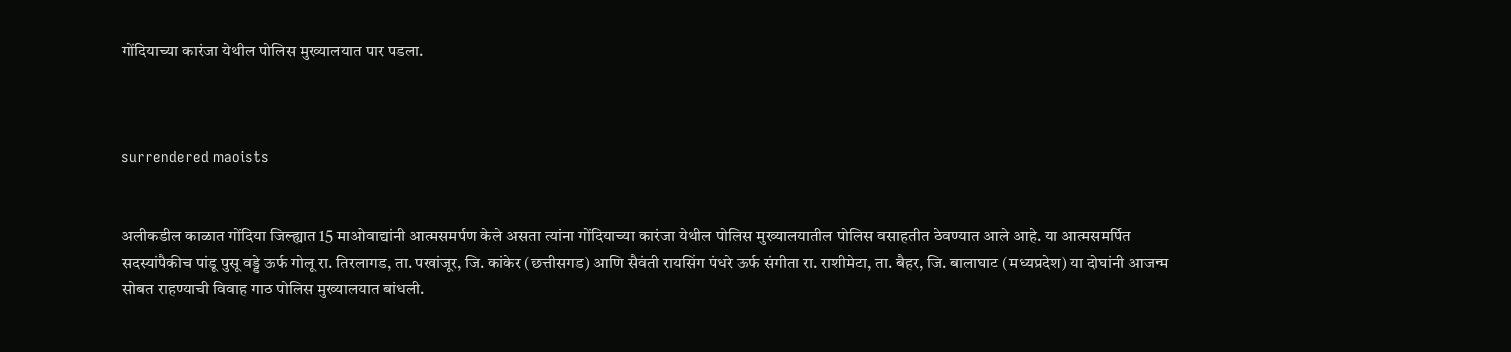गोंदियाच्या कारंजा येथील पोलिस मुख्यालयात पार पडला.



surrendered maoists


अलीकडील काळात गोंदिया जिल्ह्यात 15 माओवाद्यांनी आत्मसमर्पण केले असता त्यांना गोंदियाच्या कारंजा येथील पोलिस मुख्यालयातील पोलिस वसाहतीत ठेवण्यात आले आहे. या आत्मसमर्पित सदस्यांपैकीच पांडू पुसू वड्डे ऊर्फ गोलू रा. तिरलागड, ता. पखांजूर, जि. कांकेर (छत्तीसगड) आणि सैवंती रायसिंग पंधरे ऊर्फ संगीता रा. राशीमेटा, ता. बैहर, जि. बालाघाट (मध्यप्रदेश) या दोघांनी आजन्म सोबत राहण्याची विवाह गाठ पोलिस मुख्यालयात बांधली.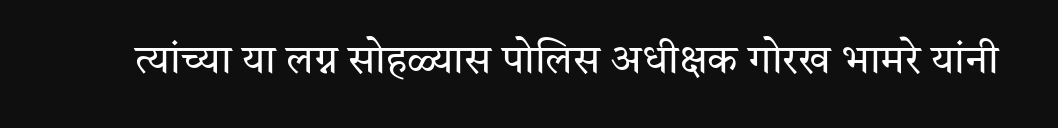त्यांच्या या लग्न सोहळ्यास पोलिस अधीक्षक गोरख भामरे यांनी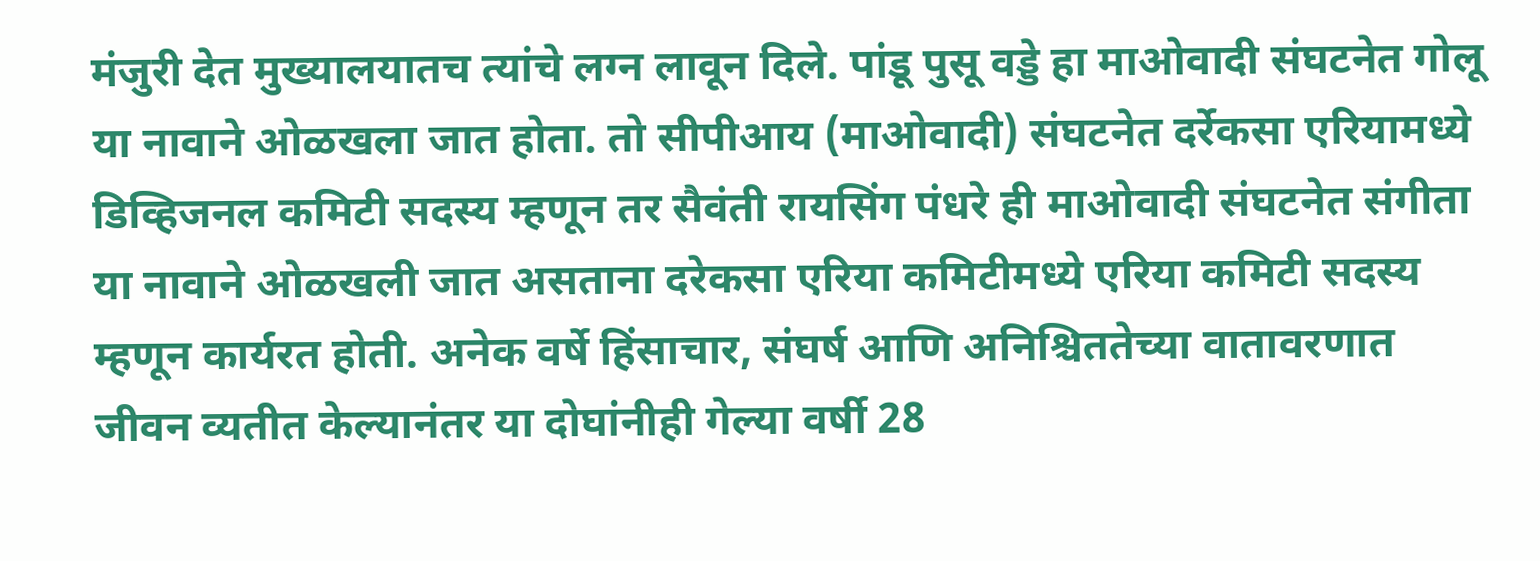मंजुरी देत मुख्यालयातच त्यांचे लग्न लावून दिले. पांडू पुसू वड्डे हा माओवादी संघटनेत गोलू या नावाने ओळखला जात होता. तो सीपीआय (माओवादी) संघटनेत दर्रेकसा एरियामध्ये डिव्हिजनल कमिटी सदस्य म्हणून तर सैवंती रायसिंग पंधरे ही माओवादी संघटनेत संगीता या नावाने ओळखली जात असताना दरेकसा एरिया कमिटीमध्ये एरिया कमिटी सदस्य म्हणून कार्यरत होती. अनेक वर्षे हिंसाचार, संघर्ष आणि अनिश्चिततेच्या वातावरणात जीवन व्यतीत केल्यानंतर या दोघांनीही गेल्या वर्षी 28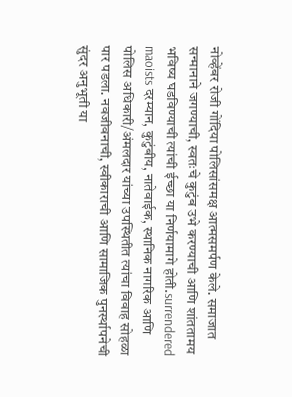नोव्हेंबर रोजी गोंदिया पोलिसांसमक्ष आत्मसमर्पण केले. समाजात सन्मानाने जगण्याची, स्वतःचे कुटुंब उभे करण्याची आणि शांततामय भविष्य घडविण्याची त्यांची ईच्छा या निर्णयामागे होती.surrendered maoists दरम्यान, कुटुंबीय, नातेवाईक, स्थानिक नागरिक आणि पोलिस अधिकारी/अंमलदार यांच्या उपस्थितीत त्यांचा विवाह सोहळा पार पडला. नवजीवनाची, स्वीकाराची आणि सामाजिक पुनर्स्थापनेची सुंदर अनुभूती या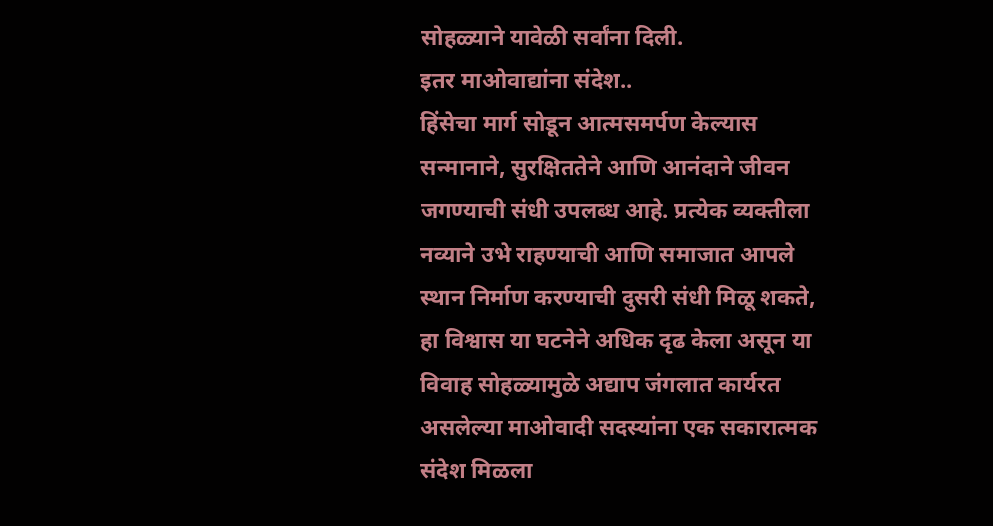सोहळ्याने यावेळी सर्वांना दिली.
इतर माओवाद्यांना संदेश..
हिंसेचा मार्ग सोडून आत्मसमर्पण केल्यास सन्मानाने, सुरक्षिततेने आणि आनंदाने जीवन जगण्याची संधी उपलब्ध आहे. प्रत्येक व्यक्तीला नव्याने उभे राहण्याची आणि समाजात आपले स्थान निर्माण करण्याची दुसरी संधी मिळू शकते, हा विश्वास या घटनेने अधिक दृढ केला असून या विवाह सोहळ्यामुळे अद्याप जंगलात कार्यरत असलेल्या माओवादी सदस्यांना एक सकारात्मक संदेश मिळला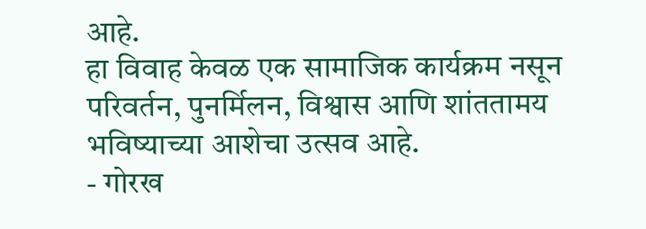आहे.
हा विवाह केवळ एक सामाजिक कार्यक्रम नसून परिवर्तन, पुनर्मिलन, विश्वास आणि शांततामय भविष्याच्या आशेचा उत्सव आहे.
- गोरख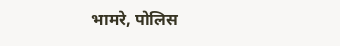भामरे, पोलिस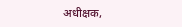अधीक्षक,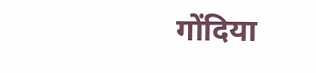गोंदिया